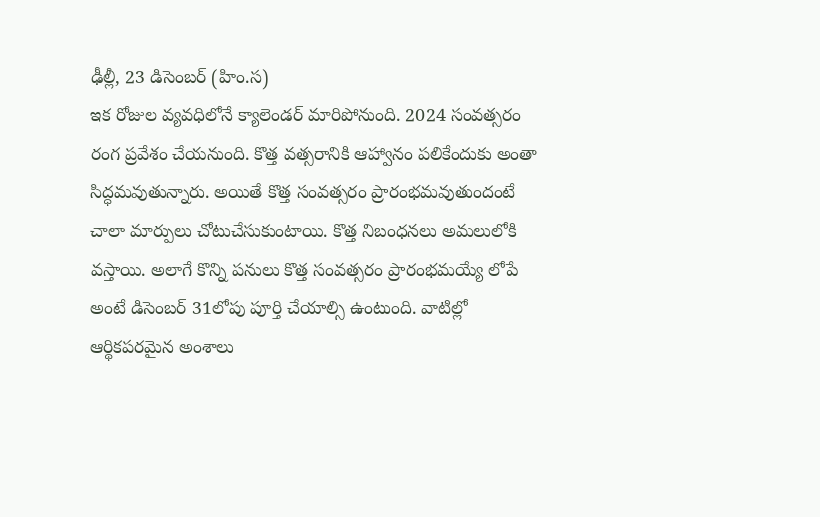ఢీల్లీ, 23 డిసెంబర్ (హిం.స)
ఇక రోజుల వ్యవధిలోనే క్యాలెండర్ మారిపోనుంది. 2024 సంవత్సరం రంగ ప్రవేశం చేయనుంది. కొత్త వత్సరానికి ఆహ్వానం పలికేందుకు అంతా సిద్ధమవుతున్నారు. అయితే కొత్త సంవత్సరం ప్రారంభమవుతుందంటే చాలా మార్పులు చోటుచేసుకుంటాయి. కొత్త నిబంధనలు అమలులోకి వస్తాయి. అలాగే కొన్ని పనులు కొత్త సంవత్సరం ప్రారంభమయ్యే లోపే అంటే డిసెంబర్ 31లోపు పూర్తి చేయాల్సి ఉంటుంది. వాటిల్లో ఆర్థికపరమైన అంశాలు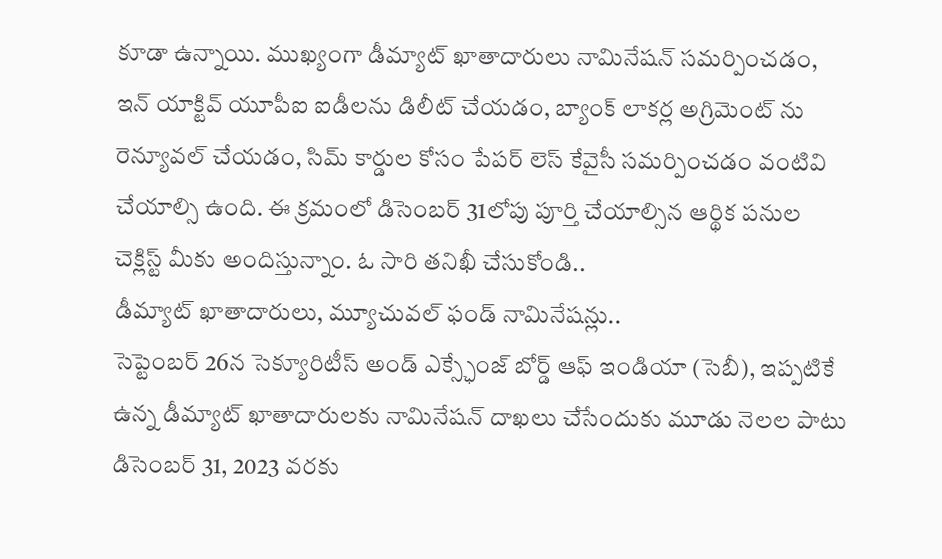కూడా ఉన్నాయి. ముఖ్యంగా డీమ్యాట్ ఖాతాదారులు నామినేషన్ సమర్పించడం, ఇన్ యాక్టివ్ యూపీఐ ఐడీలను డిలీట్ చేయడం, బ్యాంక్ లాకర్ల అగ్రిమెంట్ ను రెన్యూవల్ చేయడం, సిమ్ కార్డుల కోసం పేపర్ లెస్ కేవైసీ సమర్పించడం వంటివి చేయాల్సి ఉంది. ఈ క్రమంలో డిసెంబర్ 31లోపు పూర్తి చేయాల్సిన ఆర్థిక పనుల చెక్లిస్ట్ మీకు అందిస్తున్నాం. ఓ సారి తనిఖీ చేసుకోండి..
డీమ్యాట్ ఖాతాదారులు, మ్యూచువల్ ఫండ్ నామినేషన్లు..
సెప్టెంబర్ 26న సెక్యూరిటీస్ అండ్ ఎక్స్ఛేంజ్ బోర్డ్ ఆఫ్ ఇండియా (సెబీ), ఇప్పటికే ఉన్న డీమ్యాట్ ఖాతాదారులకు నామినేషన్ దాఖలు చేసేందుకు మూడు నెలల పాటు డిసెంబర్ 31, 2023 వరకు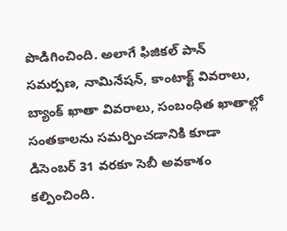పొడిగించింది. అలాగే ఫిజికల్ పాన్ సమర్పణ, నామినేషన్, కాంటాక్ట్ వివరాలు, బ్యాంక్ ఖాతా వివరాలు, సంబంధిత ఖాతాల్లో సంతకాలను సమర్పించడానికి కూడా డిసెంబర్ 31 వరకూ సెబీ అవకాశం కల్పించింది.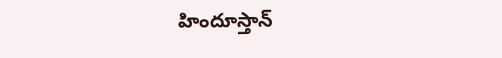హిందూస్తాన్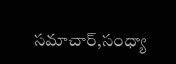సమాచార్,సంధ్యా